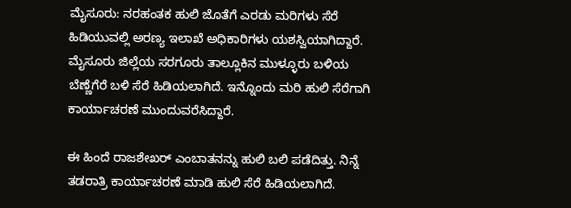ಮೈಸೂರು: ನರಹಂತಕ ಹುಲಿ ಜೊತೆಗೆ ಎರಡು ಮರಿಗಳು ಸೆರೆ ಹಿಡಿಯುವಲ್ಲಿ ಅರಣ್ಯ ಇಲಾಖೆ ಅಧಿಕಾರಿಗಳು ಯಶಸ್ವಿಯಾಗಿದ್ದಾರೆ. ಮೈಸೂರು ಜಿಲ್ಲೆಯ ಸರಗೂರು ತಾಲ್ಲೂಕಿನ ಮುಳ್ಳೂರು ಬಳಿಯ ಬೆಣ್ಣೆಗೆರೆ ಬಳಿ ಸೆರೆ ಹಿಡಿಯಲಾಗಿದೆ. ಇನ್ನೊಂದು ಮರಿ ಹುಲಿ ಸೆರೆಗಾಗಿ  ಕಾರ್ಯಾಚರಣೆ ಮುಂದುವರೆಸಿದ್ದಾರೆ.

ಈ ಹಿಂದೆ ರಾಜಶೇಖರ್ ಎಂಬಾತನನ್ನು ಹುಲಿ ಬಲಿ ಪಡೆದಿತ್ತು. ನಿನ್ನೆ ತಡರಾತ್ರಿ ಕಾರ್ಯಾಚರಣೆ ಮಾಡಿ ಹುಲಿ ಸೆರೆ ಹಿಡಿಯಲಾಗಿದೆ.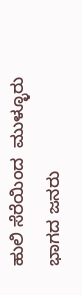ಹುಲಿ ಸೆರೆಯಿಂದ  ಮುಳ್ಳೂರು ಭಾಗದ ಜನರು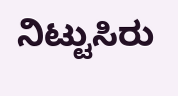ನಿಟ್ಟುಸಿರು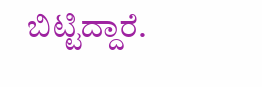ಬಿಟ್ಟಿದ್ದಾರೆ.